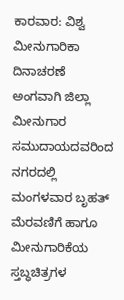ಕಾರವಾರ: ವಿಶ್ವ ಮೀನುಗಾರಿಕಾ ದಿನಾಚರಣೆ ಅಂಗವಾಗಿ ಜಿಲ್ಲಾ ಮೀನುಗಾರ ಸಮುದಾಯದವರಿಂದ ನಗರದಲ್ಲಿ ಮಂಗಳವಾರ ಬೃಹತ್ ಮೆರವಣಿಗೆ ಹಾಗೂ ಮೀನುಗಾರಿಕೆಯ ಸ್ತಬ್ಧಚಿತ್ರಗಳ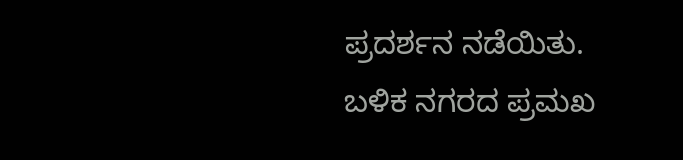ಪ್ರದರ್ಶನ ನಡೆಯಿತು.
ಬಳಿಕ ನಗರದ ಪ್ರಮಖ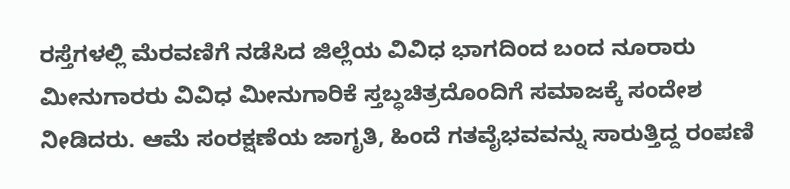ರಸ್ತೆಗಳಲ್ಲಿ ಮೆರವಣಿಗೆ ನಡೆಸಿದ ಜಿಲ್ಲೆಯ ವಿವಿಧ ಭಾಗದಿಂದ ಬಂದ ನೂರಾರು ಮೀನುಗಾರರು ವಿವಿಧ ಮೀನುಗಾರಿಕೆ ಸ್ತಬ್ಧಚಿತ್ರದೊಂದಿಗೆ ಸಮಾಜಕ್ಕೆ ಸಂದೇಶ ನೀಡಿದರು. ಆಮೆ ಸಂರಕ್ಷಣೆಯ ಜಾಗೃತಿ, ಹಿಂದೆ ಗತವೈಭವವನ್ನು ಸಾರುತ್ತಿದ್ದ ರಂಪಣಿ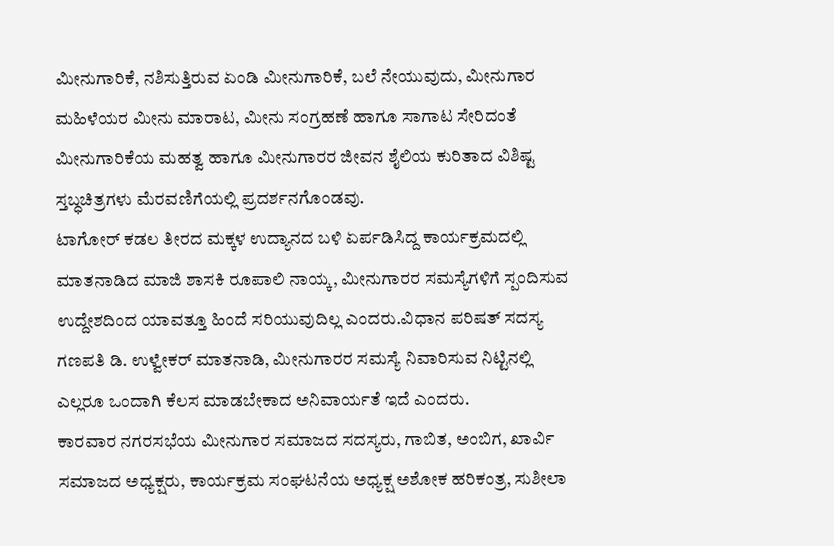ಮೀನುಗಾರಿಕೆ, ನಶಿಸುತ್ತಿರುವ ಏಂಡಿ ಮೀನುಗಾರಿಕೆ, ಬಲೆ ನೇಯುವುದು, ಮೀನುಗಾರ ಮಹಿಳೆಯರ ಮೀನು ಮಾರಾಟ, ಮೀನು ಸಂಗ್ರಹಣೆ ಹಾಗೂ ಸಾಗಾಟ ಸೇರಿದಂತೆ ಮೀನುಗಾರಿಕೆಯ ಮಹತ್ವ ಹಾಗೂ ಮೀನುಗಾರರ ಜೀವನ ಶೈಲಿಯ ಕುರಿತಾದ ವಿಶಿಷ್ಟ ಸ್ತಬ್ಧಚಿತ್ರಗಳು ಮೆರವಣಿಗೆಯಲ್ಲಿ ಪ್ರದರ್ಶನಗೊಂಡವು.
ಟಾಗೋರ್ ಕಡಲ ತೀರದ ಮಕ್ಕಳ ಉದ್ಯಾನದ ಬಳಿ ಏರ್ಪಡಿಸಿದ್ದ ಕಾರ್ಯಕ್ರಮದಲ್ಲಿ ಮಾತನಾಡಿದ ಮಾಜಿ ಶಾಸಕಿ ರೂಪಾಲಿ ನಾಯ್ಕ, ಮೀನುಗಾರರ ಸಮಸ್ಯೆಗಳಿಗೆ ಸ್ಪಂದಿಸುವ ಉದ್ದೇಶದಿಂದ ಯಾವತ್ತೂ ಹಿಂದೆ ಸರಿಯುವುದಿಲ್ಲ ಎಂದರು.ವಿಧಾನ ಪರಿಷತ್ ಸದಸ್ಯ ಗಣಪತಿ ಡಿ. ಉಳ್ವೇಕರ್ ಮಾತನಾಡಿ, ಮೀನುಗಾರರ ಸಮಸ್ಯೆ ನಿವಾರಿಸುವ ನಿಟ್ಟಿನಲ್ಲಿ ಎಲ್ಲರೂ ಒಂದಾಗಿ ಕೆಲಸ ಮಾಡಬೇಕಾದ ಅನಿವಾರ್ಯತೆ ಇದೆ ಎಂದರು.
ಕಾರವಾರ ನಗರಸಭೆಯ ಮೀನುಗಾರ ಸಮಾಜದ ಸದಸ್ಯರು, ಗಾಬಿತ, ಅಂಬಿಗ, ಖಾರ್ವಿ ಸಮಾಜದ ಅಧ್ಯಕ್ಷರು, ಕಾರ್ಯಕ್ರಮ ಸಂಘಟನೆಯ ಅಧ್ಯಕ್ಷ ಅಶೋಕ ಹರಿಕಂತ್ರ, ಸುಶೀಲಾ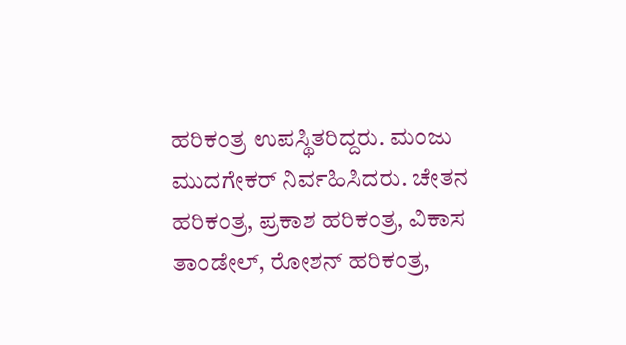ಹರಿಕಂತ್ರ ಉಪಸ್ಥಿತರಿದ್ದರು. ಮಂಜು ಮುದಗೇಕರ್ ನಿರ್ವಹಿಸಿದರು. ಚೇತನ ಹರಿಕಂತ್ರ, ಪ್ರಕಾಶ ಹರಿಕಂತ್ರ, ವಿಕಾಸ ತಾಂಡೇಲ್, ರೋಶನ್ ಹರಿಕಂತ್ರ,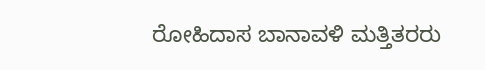ರೋಹಿದಾಸ ಬಾನಾವಳಿ ಮತ್ತಿತರರು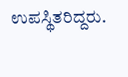ಉಪಸ್ಥಿತರಿದ್ದರು.